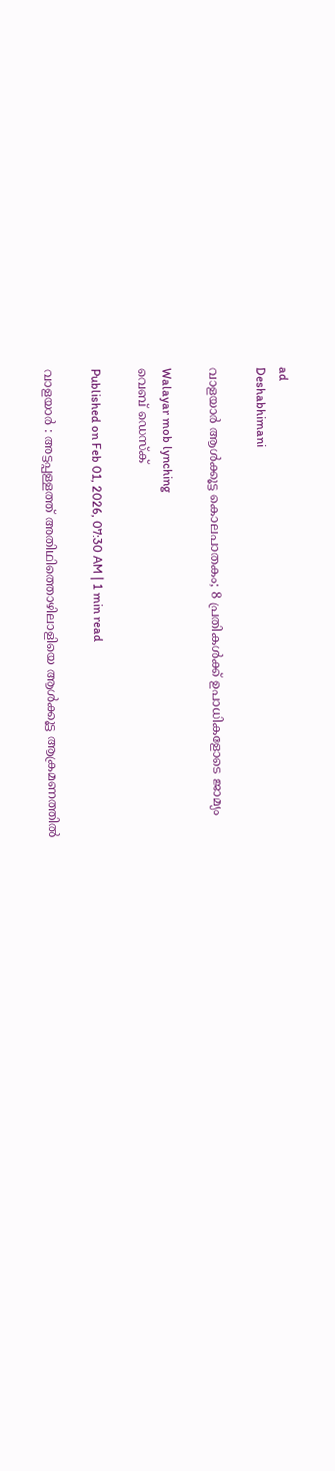ad
Deshabhimani

വാളയാർ ആൾക്കൂട്ട കൊലപാതകം; 8 പ്രതികൾക്ക് ഉപാധികളോടെ ജാമ്യം

Walayar mob lynching
വെബ് ഡെസ്ക്

Published on Feb 01, 2026, 07:30 AM | 1 min read

വാളയാർ : അട്ടപ്പള്ളത്ത് അതിഥിത്തൊഴിലാളിയെ ആൾക്കൂട്ട ആക്രമണത്തിൽ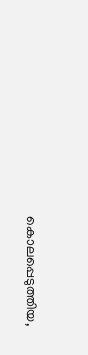കൊലപ്പെടുത്തിയ,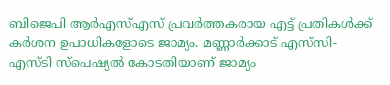ബിജെപി ആർഎസ്എസ് പ്രവർത്തകരായ എട്ട്‌ പ്രതികൾക്ക് കർശന ഉപാധികളോടെ ജാമ്യം. മണ്ണാർക്കാട് എസ്‌സി- എസ്‌ടി സ്പെഷ്യൽ കോടതിയാണ് ജാമ്യം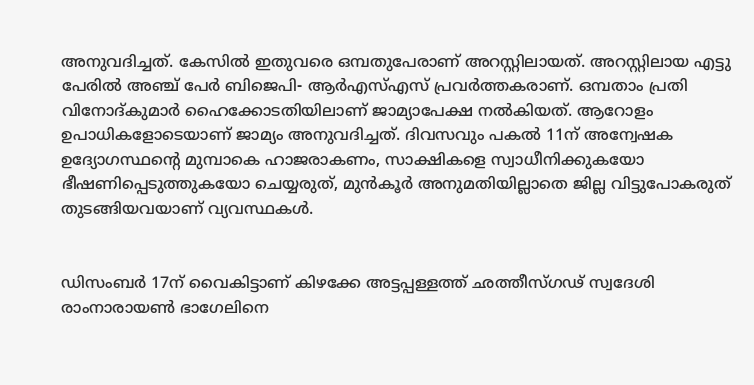അനുവദിച്ചത്. കേസിൽ ഇതുവരെ ഒമ്പതുപേരാണ് അറസ്റ്റിലായത്‌. അറസ്റ്റിലായ എട്ടു പേരിൽ അഞ്ച് പേർ ബിജെപി- ആർഎസ്എസ് പ്രവർത്തകരാണ്. ഒമ്പതാം പ്രതി വിനോദ്‌കുമാർ ഹൈക്കോടതിയിലാണ്‌ ജാമ്യാപേക്ഷ നൽകിയത്‌. ആറോളം ഉപാധികളോടെയാണ് ജാമ്യം അനുവദിച്ചത്. ദിവസവും പകൽ 11ന്‌ അന്വേഷക ഉദ്യോഗസ്ഥന്റെ മുമ്പാകെ ഹാജരാകണം, സാക്ഷികളെ സ്വാധീനിക്കുകയോ ഭീഷണിപ്പെടുത്തുകയോ ചെയ്യരുത്‌, മുൻകൂർ അനുമതിയില്ലാതെ ജില്ല വിട്ടുപോകരുത് തുടങ്ങിയവയാണ്‌ വ്യവസ്ഥകൾ.


ഡിസംബർ 17ന് വൈകിട്ടാണ് കിഴക്കേ അട്ടപ്പള്ളത്ത്‌ ഛത്തീസ്‌ഗഢ്‌ സ്വദേശി രാംനാരായൺ ഭാഗേലിനെ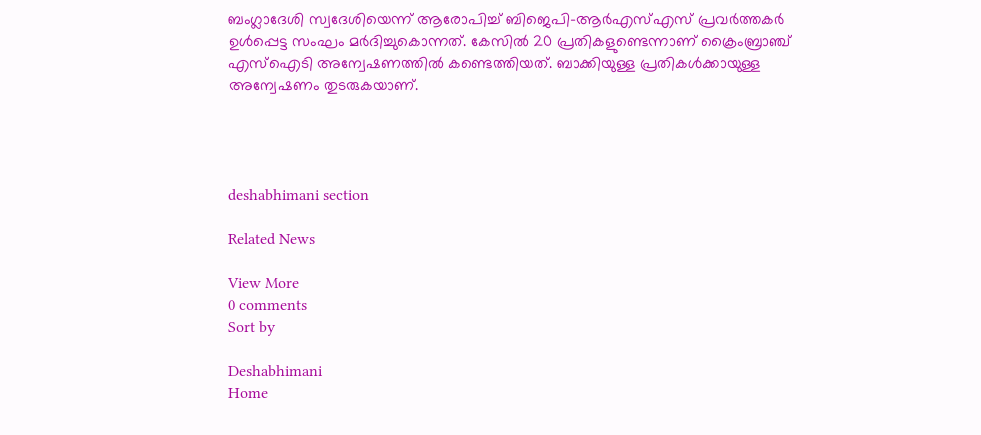ബംഗ്ലാദേശി സ്വദേശിയെന്ന് ആരോപിച്ച് ബിജെപി–ആർഎസ്‌എസ്‌ പ്രവർത്തകർ ഉൾപ്പെട്ട സംഘം മർദിച്ചുകൊന്നത്. കേസിൽ 20 പ്രതികളുണ്ടെന്നാണ്‌ ക്രൈംബ്രാഞ്ച് എസ്ഐടി അന്വേഷണത്തിൽ കണ്ടെത്തിയത്‌. ബാക്കിയുള്ള പ്രതികൾക്കായുള്ള അന്വേഷണം തുടരുകയാണ്‌.




deshabhimani section

Related News

View More
0 comments
Sort by

Deshabhimani
Home